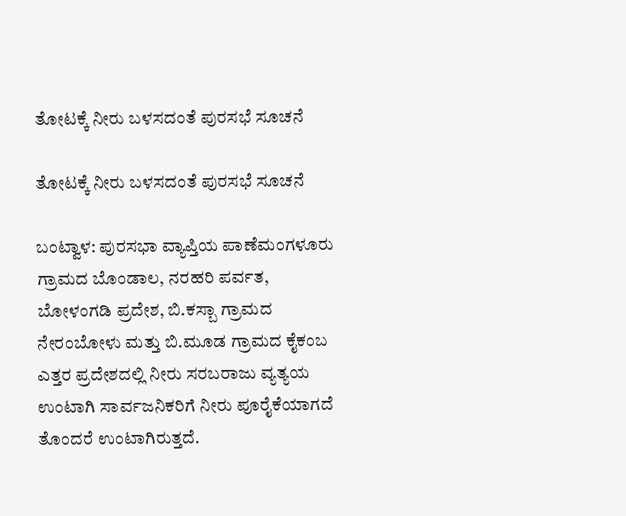ತೋಟಕ್ಕೆ ನೀರು ಬಳಸದಂತೆ ಪುರಸಭೆ ಸೂಚನೆ

ತೋಟಕ್ಕೆ ನೀರು ಬಳಸದಂತೆ ಪುರಸಭೆ ಸೂಚನೆ

ಬಂಟ್ವಾಳ: ಪುರಸಭಾ ವ್ಯಾಪ್ತಿಯ ಪಾಣೆಮಂಗಳೂರು ಗ್ರಾಮದ ಬೊಂಡಾಲ, ನರಹರಿ ಪರ್ವತ, ಬೋಳಂಗಡಿ ಪ್ರದೇಶ, ಬಿ.ಕಸ್ಬಾ ಗ್ರಾಮದ ನೇರಂಬೋಳು ಮತ್ತು ಬಿ.ಮೂಡ ಗ್ರಾಮದ ಕೈಕಂಬ ಎತ್ತರ ಪ್ರದೇಶದಲ್ಲಿ ನೀರು ಸರಬರಾಜು ವ್ಯತ್ಯಯ ಉಂಟಾಗಿ ಸಾರ್ವಜನಿಕರಿಗೆ ನೀರು ಪೂರೈಕೆಯಾಗದೆ ತೊಂದರೆ ಉಂಟಾಗಿರುತ್ತದೆ.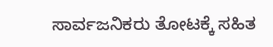ಸಾರ್ವಜನಿಕರು ತೋಟಕ್ಕೆ ಸಹಿತ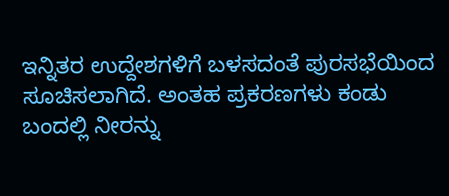ಇನ್ನಿತರ ಉದ್ದೇಶಗಳಿಗೆ ಬಳಸದಂತೆ ಪುರಸಭೆಯಿಂದ ಸೂಚಿಸಲಾಗಿದೆ. ಅಂತಹ ಪ್ರಕರಣಗಳು ಕಂಡು ಬಂದಲ್ಲಿ ನೀರನ್ನು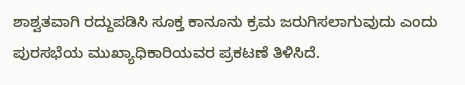ಶಾಶ್ವತವಾಗಿ ರದ್ದುಪಡಿಸಿ ಸೂಕ್ತ ಕಾನೂನು ಕ್ರಮ ಜರುಗಿಸಲಾಗುವುದು ಎಂದು ಪುರಸಭೆಯ ಮುಖ್ಯಾಧಿಕಾರಿಯವರ ಪ್ರಕಟಣೆ ತಿಳಿಸಿದೆ.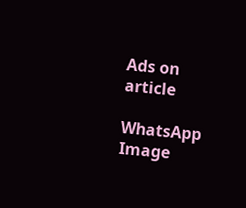Ads on article

WhatsApp Image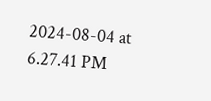2024-08-04 at 6.27.41 PM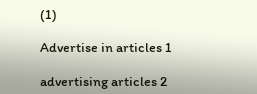(1)

Advertise in articles 1

advertising articles 2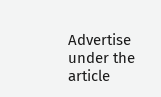Advertise under the article